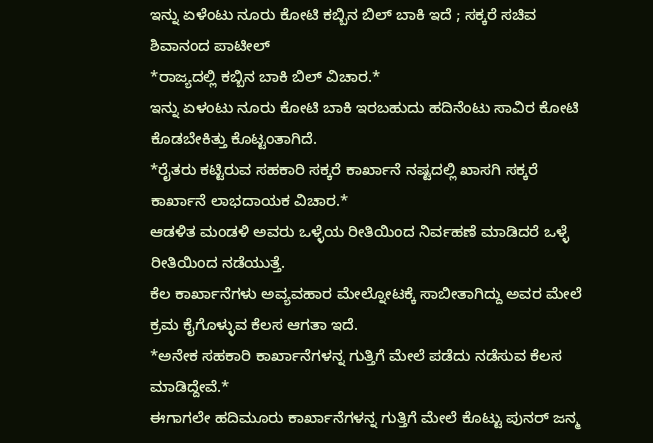ಇನ್ನು ಏಳೆಂಟು ನೂರು ಕೋಟಿ ಕಬ್ಬಿನ ಬಿಲ್ ಬಾಕಿ ಇದೆ ; ಸಕ್ಕರೆ ಸಚಿವ ಶಿವಾನಂದ ಪಾಟೀಲ್
*ರಾಜ್ಯದಲ್ಲಿ ಕಬ್ಬಿನ ಬಾಕಿ ಬಿಲ್ ವಿಚಾರ.*
ಇನ್ನು ಏಳಂಟು ನೂರು ಕೋಟಿ ಬಾಕಿ ಇರಬಹುದು ಹದಿನೆಂಟು ಸಾವಿರ ಕೋಟಿ ಕೊಡಬೇಕಿತ್ತು ಕೊಟ್ಟಂತಾಗಿದೆ.
*ರೈತರು ಕಟ್ಟಿರುವ ಸಹಕಾರಿ ಸಕ್ಕರೆ ಕಾರ್ಖಾನೆ ನಷ್ಟದಲ್ಲಿ ಖಾಸಗಿ ಸಕ್ಕರೆ ಕಾರ್ಖಾನೆ ಲಾಭದಾಯಕ ವಿಚಾರ.*
ಆಡಳಿತ ಮಂಡಳಿ ಅವರು ಒಳ್ಳೆಯ ರೀತಿಯಿಂದ ನಿರ್ವಹಣೆ ಮಾಡಿದರೆ ಒಳ್ಳೆ ರೀತಿಯಿಂದ ನಡೆಯುತ್ತೆ.
ಕೆಲ ಕಾರ್ಖಾನೆಗಳು ಅವ್ಯವಹಾರ ಮೇಲ್ನೋಟಕ್ಕೆ ಸಾಬೀತಾಗಿದ್ದು ಅವರ ಮೇಲೆ ಕ್ರಮ ಕೈಗೊಳ್ಳುವ ಕೆಲಸ ಆಗತಾ ಇದೆ.
*ಅನೇಕ ಸಹಕಾರಿ ಕಾರ್ಖಾನೆಗಳನ್ನ ಗುತ್ತಿಗೆ ಮೇಲೆ ಪಡೆದು ನಡೆಸುವ ಕೆಲಸ ಮಾಡಿದ್ದೇವೆ.*
ಈಗಾಗಲೇ ಹದಿಮೂರು ಕಾರ್ಖಾನೆಗಳನ್ನ ಗುತ್ತಿಗೆ ಮೇಲೆ ಕೊಟ್ಟು ಪುನರ್ ಜನ್ಮ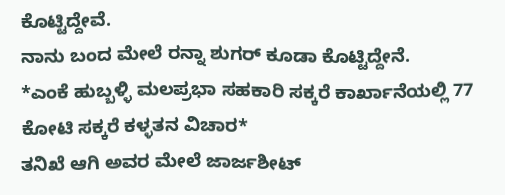ಕೊಟ್ಟಿದ್ದೇವೆ.
ನಾನು ಬಂದ ಮೇಲೆ ರನ್ನಾ ಶುಗರ್ ಕೂಡಾ ಕೊಟ್ಟಿದ್ದೇನೆ.
*ಎಂಕೆ ಹುಬ್ಬಳ್ಳಿ ಮಲಪ್ರಭಾ ಸಹಕಾರಿ ಸಕ್ಕರೆ ಕಾರ್ಖಾನೆಯಲ್ಲಿ 77 ಕೋಟಿ ಸಕ್ಕರೆ ಕಳ್ಳತನ ವಿಚಾರ*
ತನಿಖೆ ಆಗಿ ಅವರ ಮೇಲೆ ಜಾರ್ಜಶೀಟ್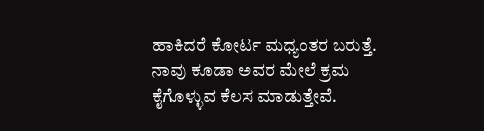ಹಾಕಿದರೆ ಕೋರ್ಟ ಮಧ್ಯಂತರ ಬರುತ್ತೆ.
ನಾವು ಕೂಡಾ ಅವರ ಮೇಲೆ ಕ್ರಮ ಕೈಗೊಳ್ಳುವ ಕೆಲಸ ಮಾಡುತ್ತೇವೆ.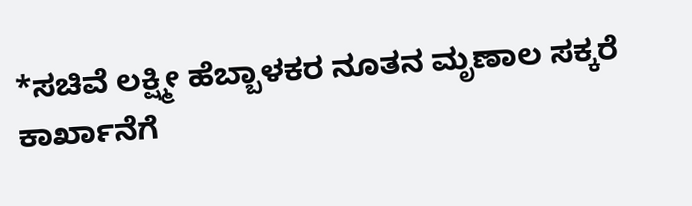*ಸಚಿವೆ ಲಕ್ಷ್ಮೀ ಹೆಬ್ಬಾಳಕರ ನೂತನ ಮೃಣಾಲ ಸಕ್ಕರೆ ಕಾರ್ಖಾನೆಗೆ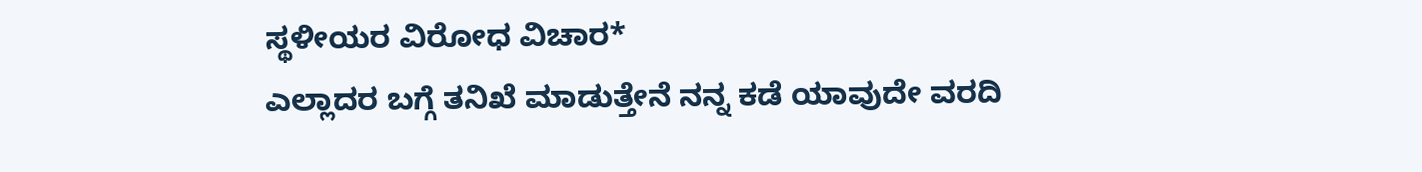ಸ್ಥಳೀಯರ ವಿರೋಧ ವಿಚಾರ*
ಎಲ್ಲಾದರ ಬಗ್ಗೆ ತನಿಖೆ ಮಾಡುತ್ತೇನೆ ನನ್ನ ಕಡೆ ಯಾವುದೇ ವರದಿ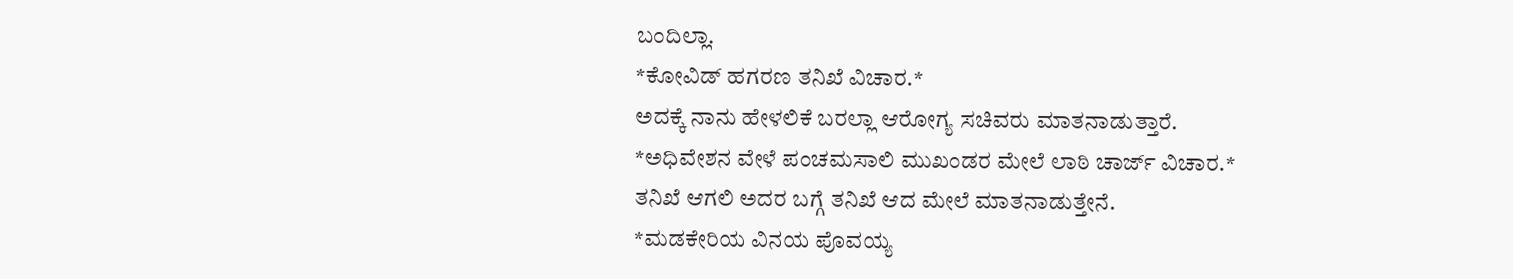ಬಂದಿಲ್ಲಾ.
*ಕೋವಿಡ್ ಹಗರಣ ತನಿಖೆ ವಿಚಾರ.*
ಅದಕ್ಕೆ ನಾನು ಹೇಳಲಿಕೆ ಬರಲ್ಲಾ ಆರೋಗ್ಯ ಸಚಿವರು ಮಾತನಾಡುತ್ತಾರೆ.
*ಅಧಿವೇಶನ ವೇಳೆ ಪಂಚಮಸಾಲಿ ಮುಖಂಡರ ಮೇಲೆ ಲಾಠಿ ಚಾರ್ಜ್ ವಿಚಾರ.*
ತನಿಖೆ ಆಗಲಿ ಅದರ ಬಗ್ಗೆ ತನಿಖೆ ಆದ ಮೇಲೆ ಮಾತನಾಡುತ್ತೇನೆ.
*ಮಡಕೇರಿಯ ವಿನಯ ಪೊವಯ್ಯ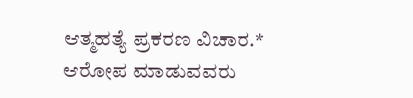ಆತ್ಮಹತ್ಯೆ ಪ್ರಕರಣ ವಿಚಾರ.*
ಆರೋಪ ಮಾಡುವವರು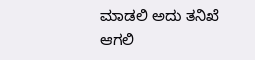ಮಾಡಲಿ ಅದು ತನಿಖೆ ಆಗಲಿ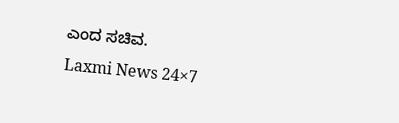ಎಂದ ಸಚಿವ.
Laxmi News 24×7